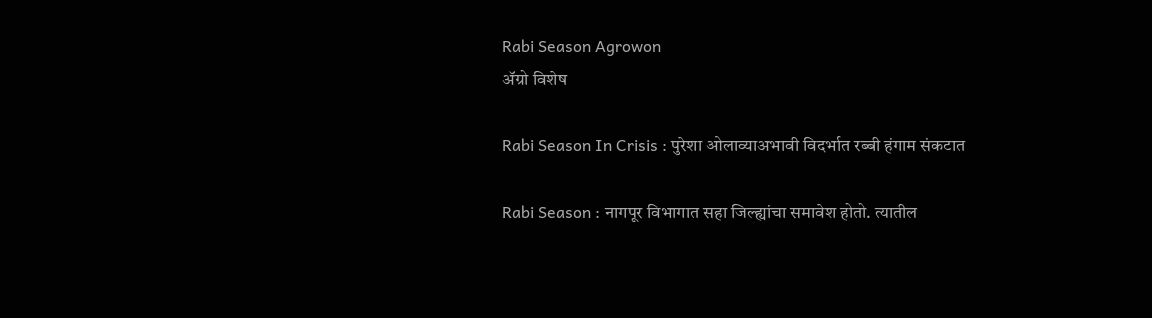Rabi Season Agrowon
ॲग्रो विशेष

Rabi Season In Crisis : पुरेशा ओलाव्याअभावी विदर्भात रब्बी हंगाम संकटात

Rabi Season : नागपूर विभागात सहा जिल्ह्यांचा समावेश होतो. त्यातील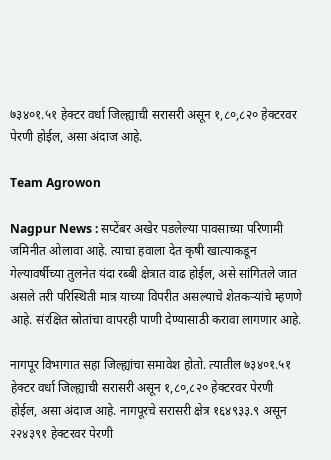७३४०१.५१ हेक्‍टर वर्धा जिल्ह्याची सरासरी असून १,८०,८२० हेक्‍टरवर पेरणी होईल, असा अंदाज आहे.

Team Agrowon

Nagpur News : सप्टेंबर अखेर पडलेल्या पावसाच्या परिणामी जमिनीत ओलावा आहे. त्याचा हवाला देत कृषी खात्याकडून गेल्यावर्षीच्या तुलनेत यंदा रब्बी क्षेत्रात वाढ होईल, असे सांगितले जात असले तरी परिस्थिती मात्र याच्या विपरीत असल्याचे शेतकऱ्यांचे म्हणणे आहे. संरक्षित स्रोतांचा वापरही पाणी देण्यासाठी करावा लागणार आहे.

नागपूर विभागात सहा जिल्ह्यांचा समावेश होतो. त्यातील ७३४०१.५१ हेक्‍टर वर्धा जिल्ह्याची सरासरी असून १,८०,८२० हेक्‍टरवर पेरणी होईल, असा अंदाज आहे. नागपूरचे सरासरी क्षेत्र १६४९३३.९ असून २२४३९१ हेक्‍टरवर पेरणी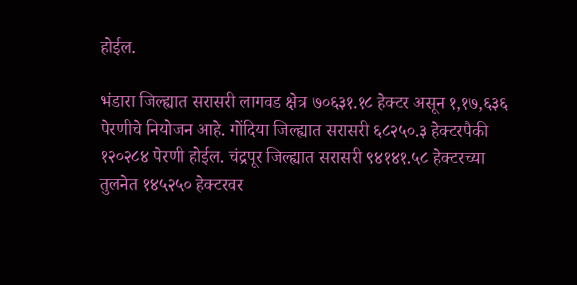होईल.

भंडारा जिल्ह्यात सरासरी लागवड क्षेत्र ७०६३१.१८ हेक्‍टर असून १,१७,६३६ पेरणीचे नियोजन आहे. गोंदिया जिल्ह्यात सरासरी ६८२५०.३ हेक्‍टरपैकी १२०२८४ पेरणी होईल. चंद्रपूर जिल्ह्यात सरासरी ९४१४१.५८ हेक्‍टरच्या तुलनेत १४५२५० हेक्‍टरवर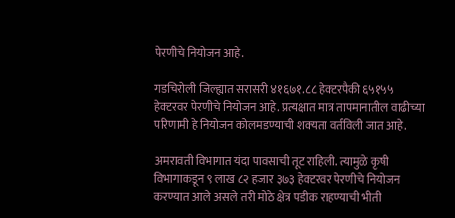पेरणीचे नियोजन आहे.

गडचिरोली जिल्ह्यात सरासरी ४१६७१.८८ हेक्‍टरपैकी ६५१५५ हेक्‍टरवर पेरणीचे नियोजन आहे. प्रत्यक्षात मात्र तापमानातील वाढीच्या परिणामी हे नियोजन कोलमडण्याची शक्‍यता वर्तविली जात आहे.

अमरावती विभागात यंदा पावसाची तूट राहिली. त्यामुळे कृषी विभागाकडून ९ लाख ८२ हजार ३७३ हेक्‍टरवर पेरणीचे नियोजन करण्यात आले असले तरी मोठे क्षेत्र पडीक राहण्याची भीती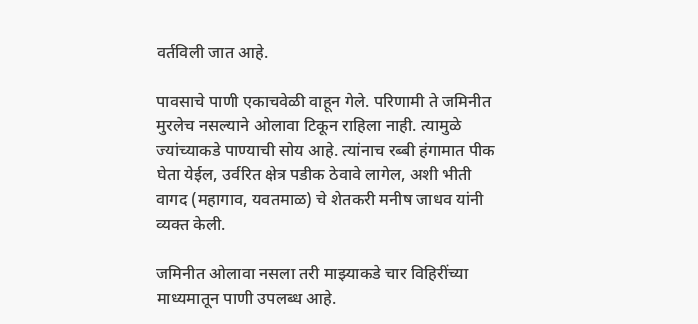वर्तविली जात आहे.

पावसाचे पाणी एकाचवेळी वाहून गेले. परिणामी ते जमिनीत मुरलेच नसल्याने ओलावा टिकून राहिला नाही. त्यामुळे ज्यांच्याकडे पाण्याची सोय आहे. त्यांनाच रब्बी हंगामात पीक घेता येईल, उर्वरित क्षेत्र पडीक ठेवावे लागेल, अशी भीती वागद (महागाव, यवतमाळ) चे शेतकरी मनीष जाधव यांनी व्यक्‍त केली.

जमिनीत ओलावा नसला तरी माझ्याकडे चार विहिरींच्या माध्यमातून पाणी उपलब्ध आहे.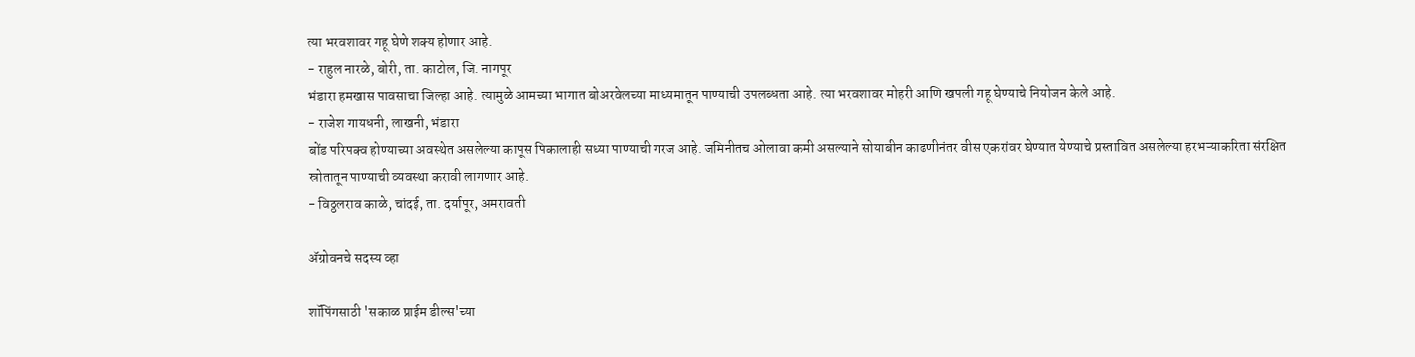त्या भरवशावर गहू घेणे शक्‍य होणार आहे.
- राहुल नारळे, बोरी, ता. काटोल, जि. नागपूर
भंडारा हमखास पावसाचा जिल्हा आहे. त्यामुळे आमच्या भागात बोअरवेलच्या माध्यमातून पाण्याची उपलब्धता आहे. त्या भरवशावर मोहरी आणि खपली गहू घेण्याचे नियोजन केले आहे.
- राजेश गायधनी, लाखनी, भंडारा
बोंड परिपक्‍व होण्याच्या अवस्थेत असलेल्या कापूस पिकालाही सध्या पाण्याची गरज आहे. जमिनीतच ओलावा कमी असल्याने सोयाबीन काढणीनंतर वीस एकरांवर घेण्यात येण्याचे प्रस्तावित असलेल्या हरभऱ्याकरिता संरक्षित स्रोतातून पाण्याची व्यवस्था करावी लागणार आहे.
- विठ्ठलराव काळे, चांदई, ता. दर्यापूर, अमरावती

ॲग्रोवनचे सदस्य व्हा

शॉपिंगसाठी 'सकाळ प्राईम डील्स'च्या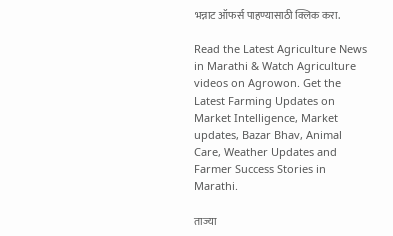भन्नाट ऑफर्स पाहण्यासाठी क्लिक करा.

Read the Latest Agriculture News in Marathi & Watch Agriculture videos on Agrowon. Get the Latest Farming Updates on Market Intelligence, Market updates, Bazar Bhav, Animal Care, Weather Updates and Farmer Success Stories in Marathi.

ताज्या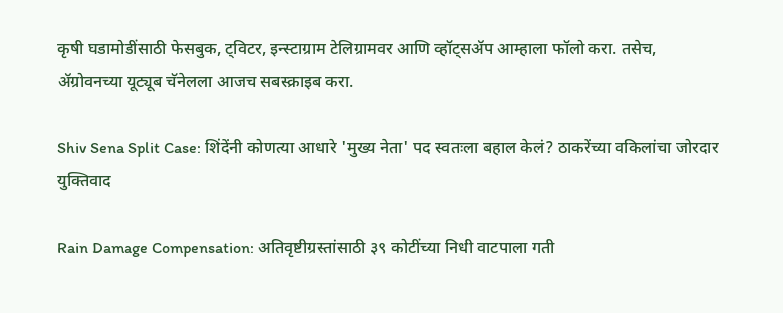कृषी घडामोडींसाठी फेसबुक, ट्विटर, इन्स्टाग्राम टेलिग्रामवर आणि व्हॉट्सॲप आम्हाला फॉलो करा. तसेच, ॲग्रोवनच्या यूट्यूब चॅनेलला आजच सबस्क्राइब करा.

Shiv Sena Split Case: शिंदेंनी कोणत्या आधारे 'मुख्य नेता' पद स्वतःला बहाल केलं? ठाकरेंच्या वकिलांचा जोरदार युक्तिवाद

Rain Damage Compensation: अतिवृष्टीग्रस्तांसाठी ३९ कोटींच्या निधी वाटपाला गती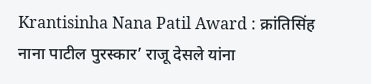Krantisinha Nana Patil Award : क्रांतिसिंह नाना पाटील पुरस्कार’ राजू देसले यांना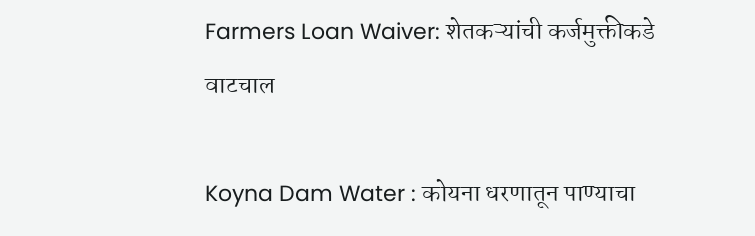Farmers Loan Waiver: शेतकऱ्यांची कर्जमुक्तीकडे वाटचाल

Koyna Dam Water : कोयना धरणातून पाण्याचा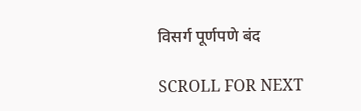विसर्ग पूर्णपणे बंद

SCROLL FOR NEXT